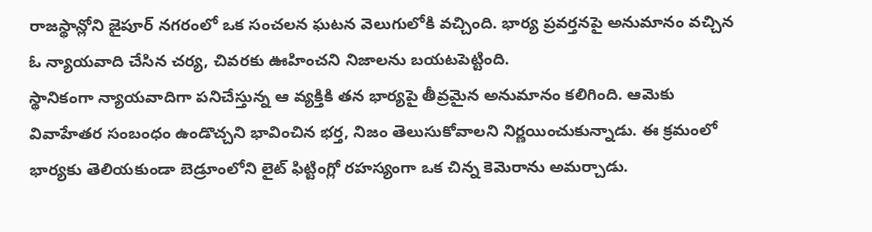రాజస్థాన్లోని జైపూర్ నగరంలో ఒక సంచలన ఘటన వెలుగులోకి వచ్చింది. భార్య ప్రవర్తనపై అనుమానం వచ్చిన ఓ న్యాయవాది చేసిన చర్య, చివరకు ఊహించని నిజాలను బయటపెట్టింది.
స్థానికంగా న్యాయవాదిగా పనిచేస్తున్న ఆ వ్యక్తికి తన భార్యపై తీవ్రమైన అనుమానం కలిగింది. ఆమెకు వివాహేతర సంబంధం ఉండొచ్చని భావించిన భర్త, నిజం తెలుసుకోవాలని నిర్ణయించుకున్నాడు. ఈ క్రమంలో భార్యకు తెలియకుండా బెడ్రూంలోని లైట్ ఫిట్టింగ్లో రహస్యంగా ఒక చిన్న కెమెరాను అమర్చాడు.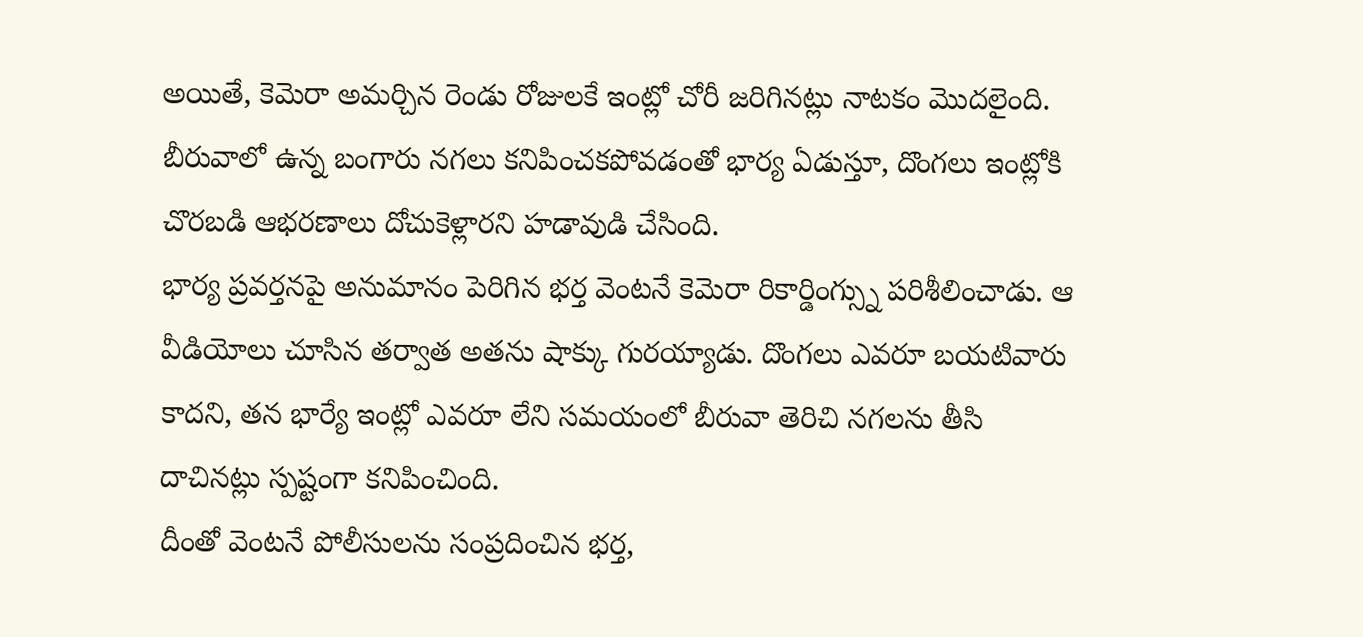అయితే, కెమెరా అమర్చిన రెండు రోజులకే ఇంట్లో చోరీ జరిగినట్లు నాటకం మొదలైంది. బీరువాలో ఉన్న బంగారు నగలు కనిపించకపోవడంతో భార్య ఏడుస్తూ, దొంగలు ఇంట్లోకి చొరబడి ఆభరణాలు దోచుకెళ్లారని హడావుడి చేసింది.
భార్య ప్రవర్తనపై అనుమానం పెరిగిన భర్త వెంటనే కెమెరా రికార్డింగ్స్ను పరిశీలించాడు. ఆ వీడియోలు చూసిన తర్వాత అతను షాక్కు గురయ్యాడు. దొంగలు ఎవరూ బయటివారు కాదని, తన భార్యే ఇంట్లో ఎవరూ లేని సమయంలో బీరువా తెరిచి నగలను తీసి దాచినట్లు స్పష్టంగా కనిపించింది.
దీంతో వెంటనే పోలీసులను సంప్రదించిన భర్త,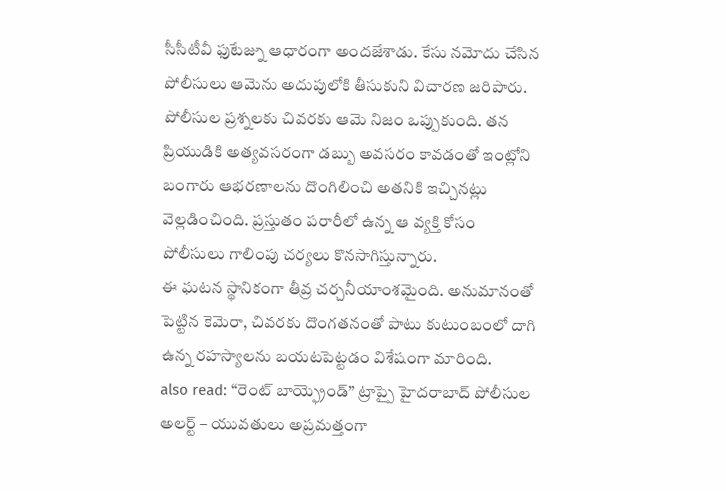సీసీటీవీ ఫుటేజ్ను ఆధారంగా అందజేశాడు. కేసు నమోదు చేసిన పోలీసులు ఆమెను అదుపులోకి తీసుకుని విచారణ జరిపారు.
పోలీసుల ప్రశ్నలకు చివరకు ఆమె నిజం ఒప్పుకుంది. తన ప్రియుడికి అత్యవసరంగా డబ్బు అవసరం కావడంతో ఇంట్లోని బంగారు ఆభరణాలను దొంగిలించి అతనికి ఇచ్చినట్లు వెల్లడించింది. ప్రస్తుతం పరారీలో ఉన్న ఆ వ్యక్తి కోసం పోలీసులు గాలింపు చర్యలు కొనసాగిస్తున్నారు.
ఈ ఘటన స్థానికంగా తీవ్ర చర్చనీయాంశమైంది. అనుమానంతో పెట్టిన కెమెరా, చివరకు దొంగతనంతో పాటు కుటుంబంలో దాగి ఉన్న రహస్యాలను బయటపెట్టడం విశేషంగా మారింది.
also read: “రెంట్ బాయ్ఫ్రెండ్” ట్రాప్పై హైదరాబాద్ పోలీసుల అలర్ట్ – యువతులు అప్రమత్తంగా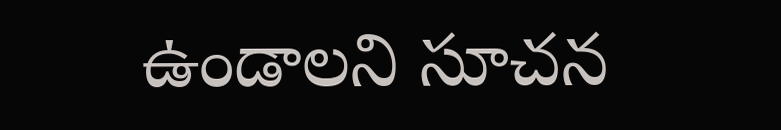ఉండాలని సూచన